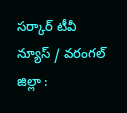సర్కార్ టీవీ న్యూస్ / వరంగల్ జిల్లా :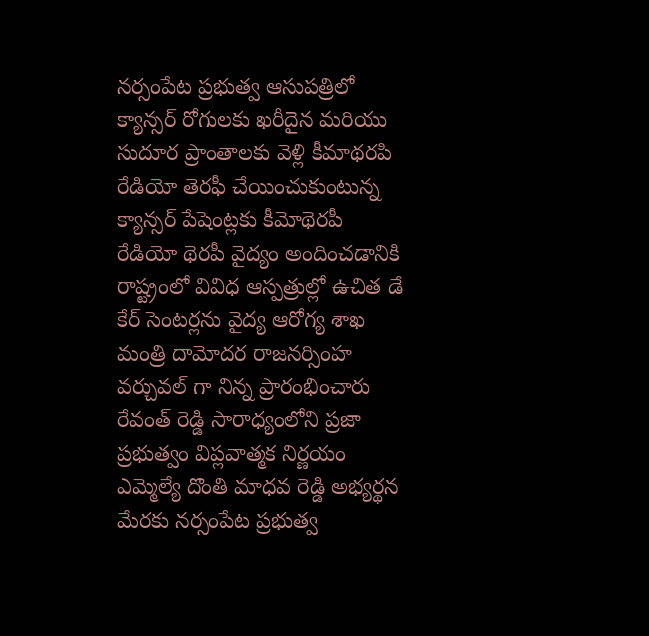నర్సంపేట ప్రభుత్వ ఆసుపత్రిలో క్యాన్సర్ రోగులకు ఖరీదైన మరియు సుదూర ప్రాంతాలకు వెళ్లి కీమాథరపి రేడియో తెరఫీ చేయించుకుంటున్న క్యాన్సర్ పేషెంట్లకు కీమోథెరపీ రేడియో థెరపీ వైద్యం అందించడానికి రాష్ట్రంలో వివిధ ఆస్పత్రుల్లో ఉచిత డే కేర్ సెంటర్లను వైద్య ఆరోగ్య శాఖ మంత్రి దామోదర రాజనర్సింహ వర్చువల్ గా నిన్న ప్రారంభించారు రేవంత్ రెడ్డి సారాధ్యంలోని ప్రజా ప్రభుత్వం విప్లవాత్మక నిర్ణయం ఎమ్మెల్యే దొంతి మాధవ రెడ్డి అభ్యర్థన మేరకు నర్సంపేట ప్రభుత్వ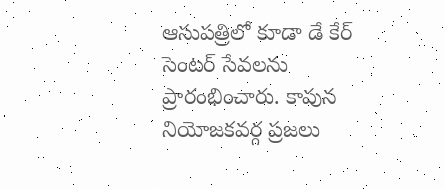ఆసుపత్రిలో కూడా డే కేర్ సెంటర్ సేవలను ప్రారంభించారు. కావున నియోజకవర్గ ప్రజలు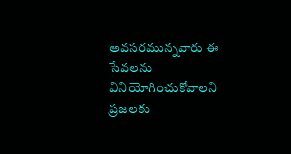అవసరమున్నవారు ఈ సేవలను వినియోగించుకోవాలని ప్రజలకు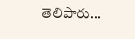తెలిపారు...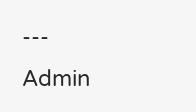---
Admin